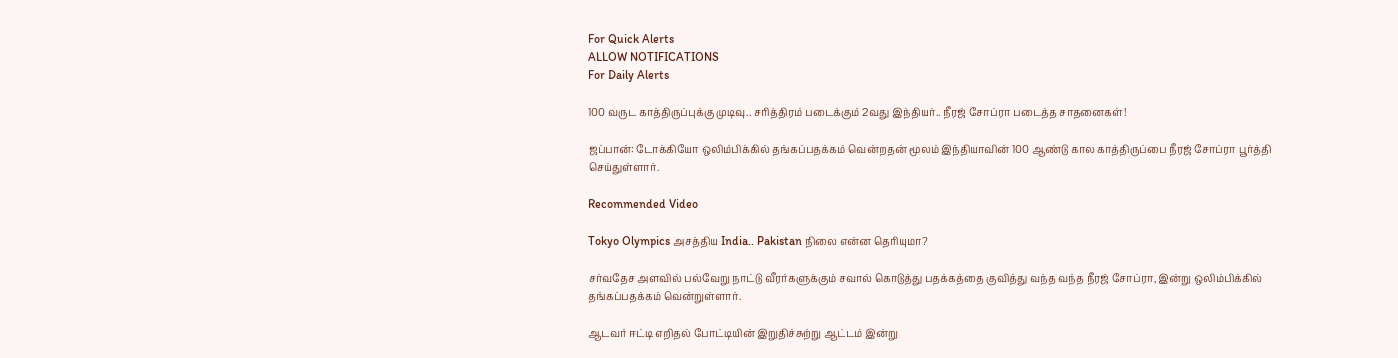For Quick Alerts
ALLOW NOTIFICATIONS
For Daily Alerts

100 வருட காத்திருப்புக்கு முடிவு.. சரித்திரம் படைக்கும் 2வது இந்தியர்.. நீரஜ் சோப்ரா படைத்த சாதனைகள்!

ஜப்பான்: டோக்கியோ ஒலிம்பிக்கில் தங்கப்பதக்கம் வென்றதன் மூலம் இந்தியாவின் 100 ஆண்டு கால காத்திருப்பை நீரஜ் சோப்ரா பூர்த்தி செய்துள்ளார்.

Recommended Video

Tokyo Olympics அசத்திய India.. Pakistan நிலை என்ன தெரியுமா?

சர்வதேச அளவில் பல்வேறு நாட்டு வீரர்களுக்கும் சவால் கொடுத்து பதக்கத்தை குவித்து வந்த வந்த நீரஜ் சோப்ரா, இன்று ஒலிம்பிக்கில் தங்கப்பதக்கம் வென்றுள்ளார்.

ஆடவர் ஈட்டி எறிதல் போட்டியின் இறுதிச்சுற்று ஆட்டம் இன்று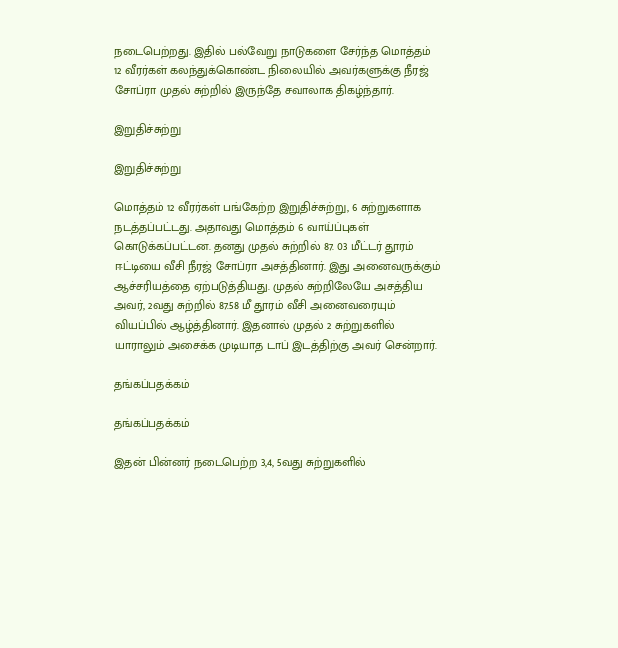நடைபெற்றது. இதில் பல்வேறு நாடுகளை சேர்ந்த மொத்தம் 12 வீரர்கள் கலந்துக்கொண்ட நிலையில் அவர்களுக்கு நீரஜ் சோப்ரா முதல் சுற்றில் இருந்தே சவாலாக திகழ்ந்தார்.

இறுதிச்சுற்று

இறுதிச்சுற்று

மொத்தம் 12 வீரர்கள் பங்கேற்ற இறுதிச்சுற்று, 6 சுற்றுகளாக நடத்தப்பட்டது. அதாவது மொத்தம் 6 வாய்ப்புகள் கொடுக்கப்பட்டன. தனது முதல் சுற்றில் 87. 03 மீட்டர் தூரம் ஈட்டியை வீசி நீரஜ் சோப்ரா அசத்தினார். இது அனைவருக்கும் ஆச்சரியத்தை ஏற்படுத்தியது. முதல் சுற்றிலேயே அசத்திய அவர், 2வது சுற்றில் 87.58 மீ தூரம் வீசி அனைவரையும் வியப்பில் ஆழ்த்தினார். இதனால் முதல் 2 சுற்றுகளில் யாராலும் அசைக்க முடியாத டாப் இடத்திற்கு அவர் சென்றார்.

தங்கப்பதக்கம்

தங்கப்பதக்கம்

இதன் பின்னர் நடைபெற்ற 3,4, 5வது சுற்றுகளில்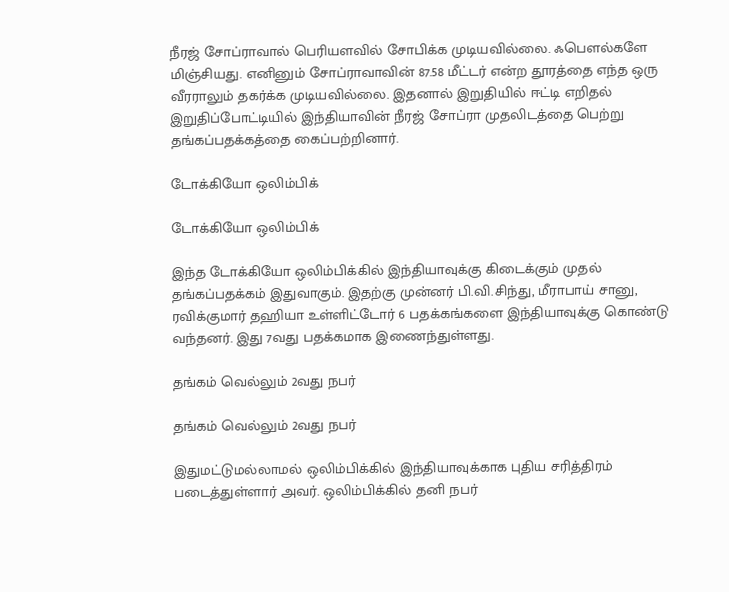நீரஜ் சோப்ராவால் பெரியளவில் சோபிக்க முடியவில்லை. ஃபௌல்களே மிஞ்சியது. எனினும் சோப்ராவாவின் 87.58 மீட்டர் என்ற தூரத்தை எந்த ஒரு வீரராலும் தகர்க்க முடியவில்லை. இதனால் இறுதியில் ஈட்டி எறிதல் இறுதிப்போட்டியில் இந்தியாவின் நீரஜ் சோப்ரா முதலிடத்தை பெற்று தங்கப்பதக்கத்தை கைப்பற்றினார்.

டோக்கியோ ஒலிம்பிக்

டோக்கியோ ஒலிம்பிக்

இந்த டோக்கியோ ஒலிம்பிக்கில் இந்தியாவுக்கு கிடைக்கும் முதல் தங்கப்பதக்கம் இதுவாகும். இதற்கு முன்னர் பி.வி.சிந்து, மீராபாய் சானு, ரவிக்குமார் தஹியா உள்ளிட்டோர் 6 பதக்கங்களை இந்தியாவுக்கு கொண்டு வந்தனர். இது 7வது பதக்கமாக இணைந்துள்ளது.

தங்கம் வெல்லும் 2வது நபர்

தங்கம் வெல்லும் 2வது நபர்

இதுமட்டுமல்லாமல் ஒலிம்பிக்கில் இந்தியாவுக்காக புதிய சரித்திரம் படைத்துள்ளார் அவர். ஒலிம்பிக்கில் தனி நபர்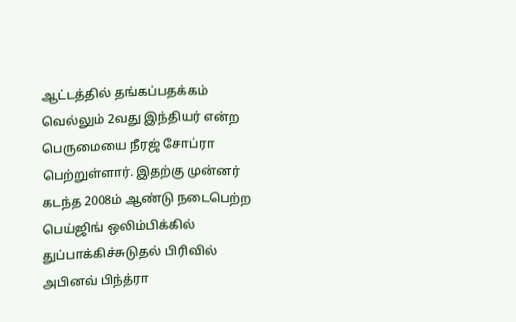ஆட்டத்தில் தங்கப்பதக்கம் வெல்லும் 2வது இந்தியர் என்ற பெருமையை நீரஜ் சோப்ரா பெற்றுள்ளார். இதற்கு முன்னர் கடந்த 2008ம் ஆண்டு நடைபெற்ற பெய்ஜிங் ஒலிம்பிக்கில் துப்பாக்கிச்சுடுதல் பிரிவில் அபினவ் பிந்த்ரா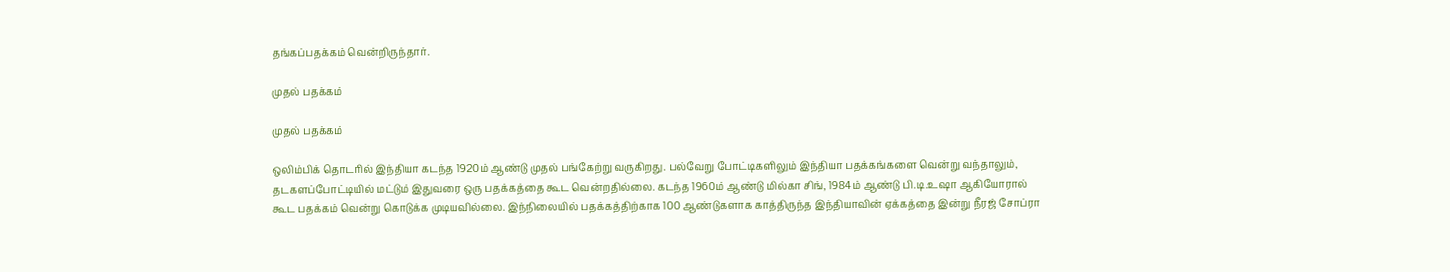தங்கப்பதக்கம் வென்றிருந்தார்.

முதல் பதக்கம்

முதல் பதக்கம்

ஒலிம்பிக் தொடரில் இந்தியா கடந்த 1920ம் ஆண்டு முதல் பங்கேற்று வருகிறது. பல்வேறு போட்டிகளிலும் இந்தியா பதக்கங்களை வென்று வந்தாலும், தடகளப்போட்டியில் மட்டும் இதுவரை ஒரு பதக்கத்தை கூட வென்றதில்லை. கடந்த 1960ம் ஆண்டு மில்கா சிங், 1984ம் ஆண்டு பி.டி.உஷா ஆகியோரால் கூட பதக்கம் வென்று கொடுக்க முடியவில்லை. இந்நிலையில் பதக்கத்திற்காக 100 ஆண்டுகளாக காத்திருந்த இந்தியாவின் ஏக்கத்தை இன்று நீரஜ் சோப்ரா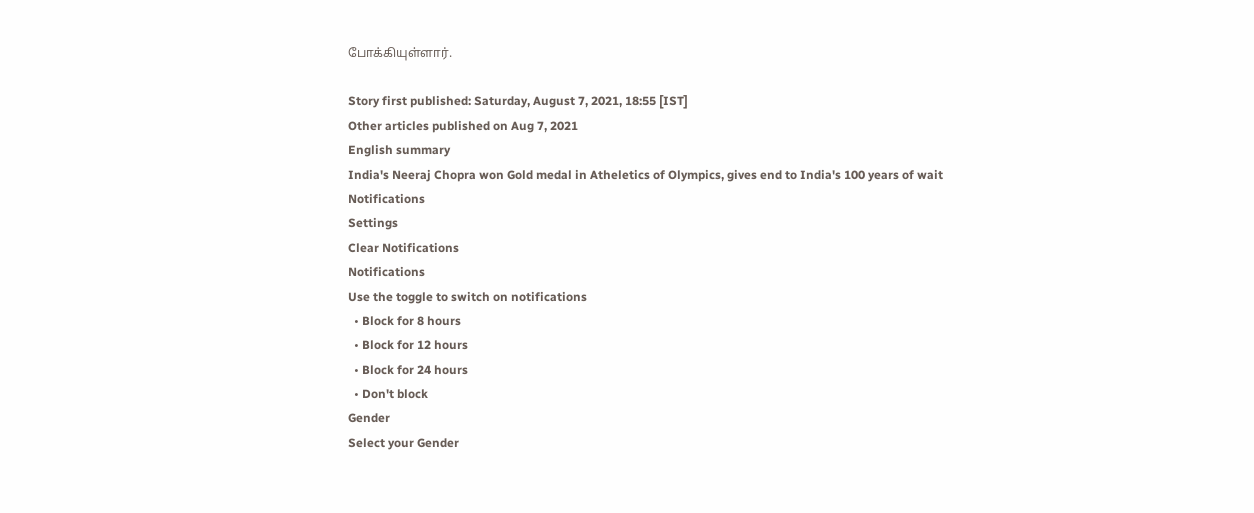போக்கியுள்ளார்.

Story first published: Saturday, August 7, 2021, 18:55 [IST]
Other articles published on Aug 7, 2021
English summary
India's Neeraj Chopra won Gold medal in Atheletics of Olympics, gives end to India's 100 years of wait
Notifications
Settings
Clear Notifications
Notifications
Use the toggle to switch on notifications
  • Block for 8 hours
  • Block for 12 hours
  • Block for 24 hours
  • Don't block
Gender
Select your Gender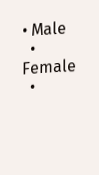• Male
  • Female
  •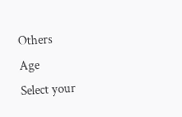Others
Age
Select your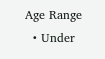Age Range
  • Under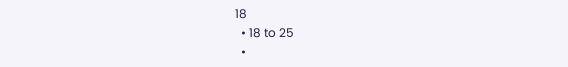18
  • 18 to 25
  •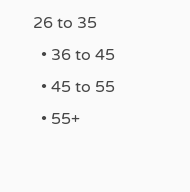26 to 35
  • 36 to 45
  • 45 to 55
  • 55+